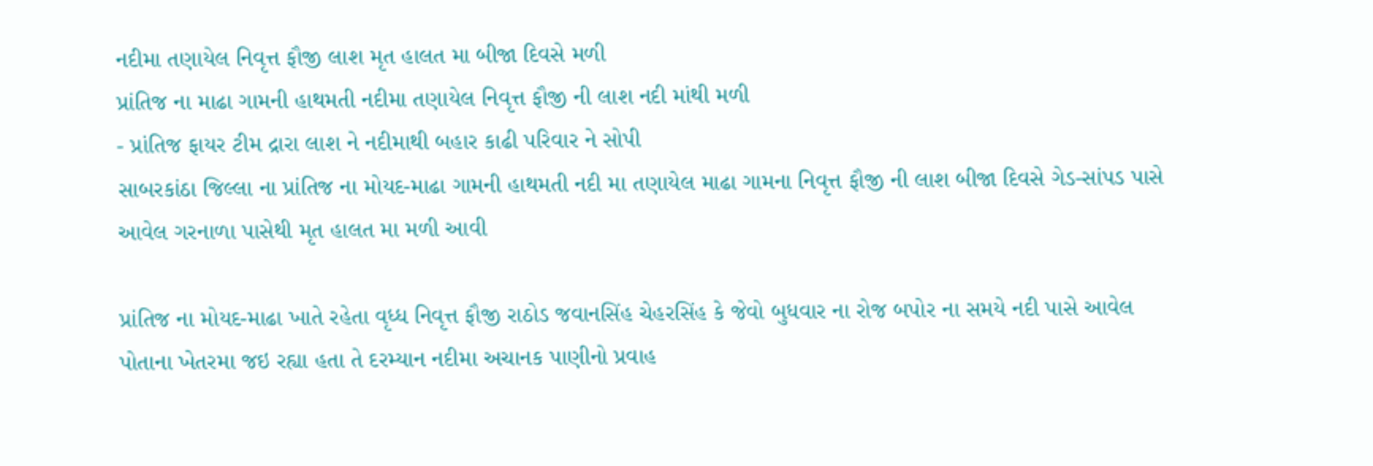નદીમા તણાયેલ નિવૃત્ત ફૌજી લાશ મૃત હાલત મા બીજા દિવસે મળી
પ્રાંતિજ ના માઢા ગામની હાથમતી નદીમા તણાયેલ નિવૃત્ત ફૌજી ની લાશ નદી માંથી મળી
- પ્રાંતિજ ફાયર ટીમ દ્રારા લાશ ને નદીમાથી બહાર કાઢી પરિવાર ને સોપી
સાબરકાંઠા જિલ્લા ના પ્રાંતિજ ના મોયદ-માઢા ગામની હાથમતી નદી મા તણાયેલ માઢા ગામના નિવૃત્ત ફૌજી ની લાશ બીજા દિવસે ગેડ-સાંપડ પાસે આવેલ ગરનાળા પાસેથી મૃત હાલત મા મળી આવી

પ્રાંતિજ ના મોયદ-માઢા ખાતે રહેતા વૃધ્ધ નિવૃત્ત ફૌજી રાઠોડ જવાનસિંહ ચેહરસિંહ કે જેવો બુધવાર ના રોજ બપોર ના સમયે નદી પાસે આવેલ પોતાના ખેતરમા જઇ રહ્યા હતા તે દરમ્યાન નદીમા અચાનક પાણીનો પ્રવાહ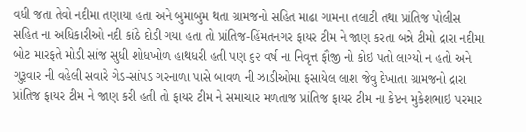વધી જતા તેવો નદીમા તણાયા હતા અને બુમાબુમ થતા ગ્રામજનો સહિત માઢા ગામના તલાટી તથા પ્રાંતિજ પોલીસ સહિત ના અધિકારીઓ નદી કાંઠે દોડી ગયા હતા તો પ્રાંતિજ-હિંમતનગર ફાયર ટીમ ને જાણ કરતા બન્ને ટીમો દ્રારા નદીમા બોટ મારફતે મોડી સાંજ સુધી શોધખોળ હાથધરી હતી પણ ૬૨ વર્ષ ના નિવૃત્ત ફૌજી નો કોઇ પતો લાગ્યો ન હતો અને ગુરૂવાર ની વહેલી સવારે ગેડ-સાંપડ ગરનાળા પાસે બાવળ ની ઝાડીઓમા ફસાયેલ લાશ જેવુ દેખાતા ગ્રામજનો દ્રારા પ્રાંતિજ ફાયર ટીમ ને જાણ કરી હતી તો ફાયર ટીમ ને સમાચાર મળતાજ પ્રાંતિજ ફાયર ટીમ ના કેપ્ટન મુકેશભાઇ પરમાર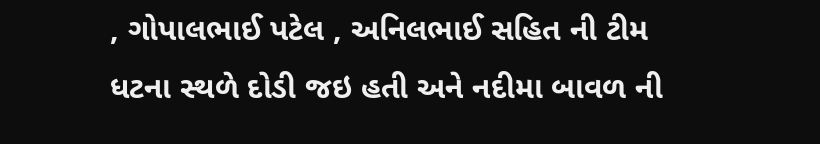, ગોપાલભાઈ પટેલ , અનિલભાઈ સહિત ની ટીમ ધટના સ્થળે દોડી જઇ હતી અને નદીમા બાવળ ની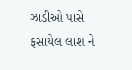ઝાડીઓ પાસે ફસાયેલ લાશ ને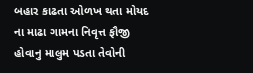બહાર કાઢતા ઓળખ થતા મોયદ ના માઢા ગામના નિવૃત્ત ફૌજી હોવાનુ માલુમ પડતા તેવોની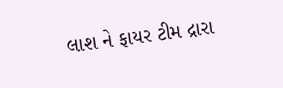લાશ ને ફાયર ટીમ દ્રારા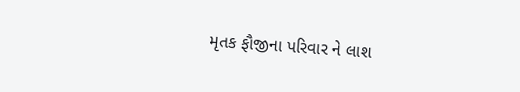મૃતક ફૌજીના પરિવાર ને લાશ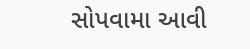સોપવામા આવી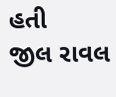હતી
જીલ રાવલ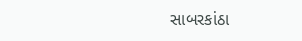સાબરકાંઠા